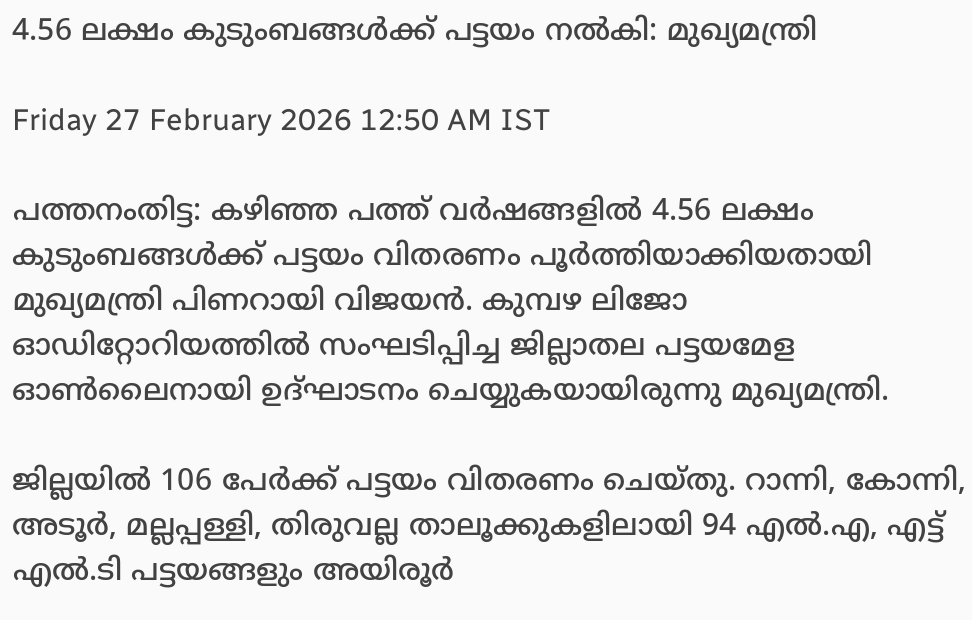4.56 ലക്ഷം കുടുംബങ്ങൾക്ക് പട്ടയം നൽകി: മുഖ്യമന്ത്രി

Friday 27 February 2026 12:50 AM IST

പത്തനംതിട്ട: കഴിഞ്ഞ പത്ത് വർഷങ്ങളിൽ 4.56 ലക്ഷം കുടുംബങ്ങൾക്ക് പട്ടയം വിതരണം പൂർത്തിയാക്കിയതായി മുഖ്യമന്ത്രി പിണറായി വിജയൻ. കുമ്പഴ ലിജോ ഓഡിറ്റോറിയത്തിൽ സംഘടിപ്പിച്ച ജില്ലാതല പട്ടയമേള ഓൺലൈനായി ഉദ്ഘാടനം ചെയ്യുകയായിരുന്നു മുഖ്യമന്ത്രി.

ജില്ലയിൽ 106 പേർക്ക് പട്ടയം വിതരണം ചെയ്തു. റാന്നി, കോന്നി, അടൂർ, മല്ലപ്പള്ളി, തിരുവല്ല താലൂക്കുകളിലായി 94 എൽ.എ, എട്ട് എൽ.ടി പട്ടയങ്ങളും അയിരൂർ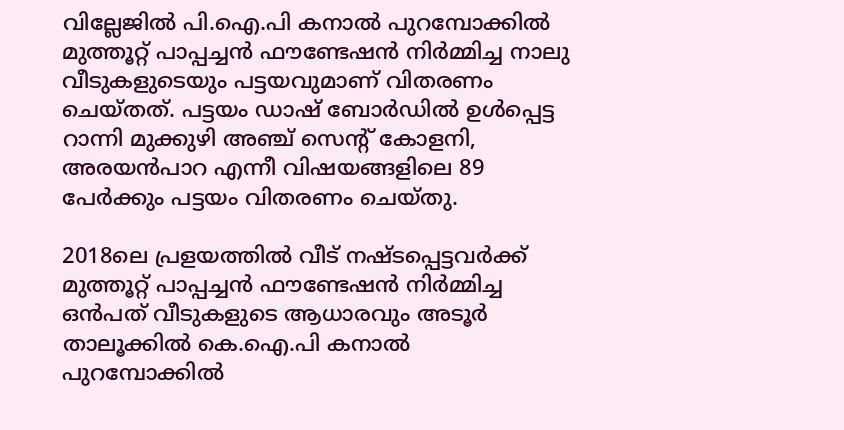വില്ലേജിൽ പി.ഐ.പി കനാൽ പുറമ്പോക്കിൽ മുത്തൂറ്റ് പാപ്പച്ചൻ ഫൗണ്ടേഷൻ നിർമ്മിച്ച നാലു വീടുകളുടെയും പട്ടയവുമാണ് വിതരണം ചെയ്തത്. പട്ടയം ഡാഷ് ബോർഡിൽ ഉൾപ്പെട്ട റാന്നി മുക്കുഴി അഞ്ച് സെന്റ് കോളനി, അരയൻപാറ എന്നീ വിഷയങ്ങളിലെ 89 പേർക്കും പട്ടയം വിതരണം ചെയ്തു.

2018ലെ പ്രളയത്തിൽ വീട് നഷ്ടപ്പെട്ടവർക്ക് മുത്തൂറ്റ് പാപ്പച്ചൻ ഫൗണ്ടേഷൻ നിർമ്മിച്ച ഒൻപത് വീടുകളുടെ ആധാരവും അടൂർ താലൂക്കിൽ കെ.ഐ.പി കനാൽ പുറമ്പോക്കിൽ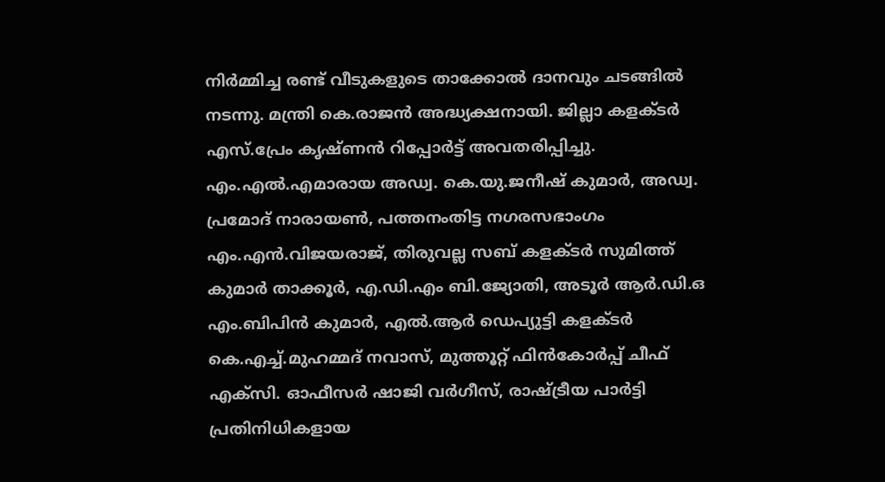നിർമ്മിച്ച രണ്ട് വീടുകളുടെ താക്കോൽ ദാനവും ചടങ്ങിൽ നടന്നു. മന്ത്രി കെ.രാജൻ അദ്ധ്യക്ഷനായി. ജില്ലാ കളക്ടർ എസ്.പ്രേം കൃഷ്ണൻ റിപ്പോർട്ട് അവതരിപ്പിച്ചു. എം.എൽ.എമാരായ അഡ്വ. കെ.യു.ജനീഷ് കുമാർ, അഡ്വ. പ്രമോദ് നാരായൺ, പത്തനംതിട്ട നഗരസഭാംഗം എം.എൻ.വിജയരാജ്, തിരുവല്ല സബ് കളക്ടർ സുമിത്ത് കുമാർ താക്കൂർ, എ.ഡി.എം ബി.ജ്യോതി, അടൂർ ആർ.ഡി.ഒ എം.ബിപിൻ കുമാർ, എൽ.ആർ ഡെപ്യുട്ടി കളക്ടർ കെ.എച്ച്.മുഹമ്മദ് നവാസ്, മുത്തൂറ്റ് ഫിൻകോർപ്പ് ചീഫ് എക്‌സി. ഓഫീസർ ഷാജി വർഗീസ്, രാഷ്ട്രീയ പാർട്ടി പ്രതിനിധികളായ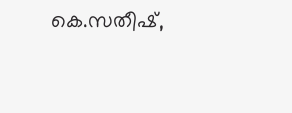കെ.സതീഷ്,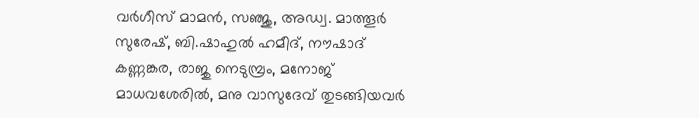വർഗീസ് മാമൻ, സഞ്ജു, അഡ്വ. മാത്തൂർ സുരേഷ്, ബി.ഷാഹുൽ ഹമീദ്, നൗഷാദ് കണ്ണങ്കര, രാജു നെടുമ്പ്രം, മനോജ് മാധവശേരിൽ, മനു വാസുദേവ് തുടങ്ങിയവർ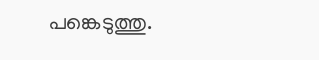പങ്കെടുത്തു.